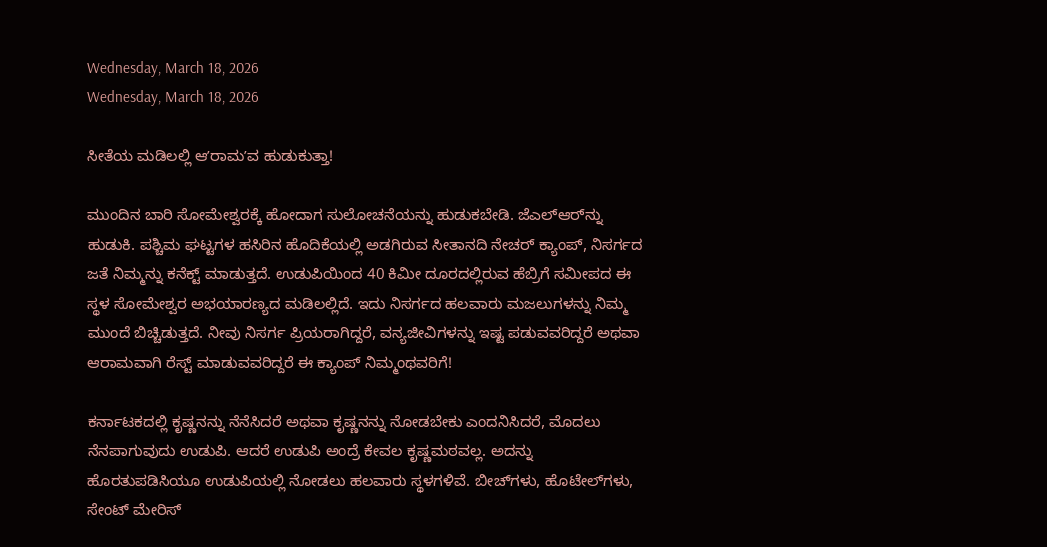Wednesday, March 18, 2026
Wednesday, March 18, 2026

ಸೀತೆಯ ಮಡಿಲಲ್ಲಿ ಆʼರಾಮʼವ ಹುಡುಕುತ್ತಾ!

ಮುಂದಿನ ಬಾರಿ ಸೋಮೇಶ್ವರಕ್ಕೆ ಹೋದಾಗ ಸುಲೋಚನೆಯನ್ನು ಹುಡುಕಬೇಡಿ. ಜೆಎಲ್‌ಆರ್‌ನ್ನು ಹುಡುಕಿ. ಪಶ್ಚಿಮ ಘಟ್ಟಗಳ ಹಸಿರಿನ ಹೊದಿಕೆಯಲ್ಲಿ ಅಡಗಿರುವ ಸೀತಾನದಿ ನೇಚರ್‌ ಕ್ಯಾಂಪ್‌, ನಿಸರ್ಗದ ಜತೆ ನಿಮ್ಮನ್ನು ಕನೆಕ್ಟ್‌ ಮಾಡುತ್ತದೆ. ಉಡುಪಿಯಿಂದ 40 ಕಿಮೀ ದೂರದಲ್ಲಿರುವ ಹೆಬ್ರಿಗೆ ಸಮೀಪದ ಈ ಸ್ಥಳ ಸೋಮೇಶ್ವರ ಅಭಯಾರಣ್ಯದ ಮಡಿಲಲ್ಲಿದೆ. ಇದು ನಿಸರ್ಗದ ಹಲವಾರು ಮಜಲುಗಳನ್ನು ನಿಮ್ಮ ಮುಂದೆ ಬಿಚ್ಚಿಡುತ್ತದೆ. ನೀವು ನಿಸರ್ಗ ಪ್ರಿಯರಾಗಿದ್ದರೆ, ವನ್ಯಜೀವಿಗಳನ್ನು ಇಷ್ಟ ಪಡುವವರಿದ್ದರೆ ಅಥವಾ ಆರಾಮವಾಗಿ ರೆಸ್ಟ್‌ ಮಾಡುವವರಿದ್ದರೆ ಈ ಕ್ಯಾಂಪ್‌ ನಿಮ್ಮಂಥವರಿಗೆ!

ಕರ್ನಾಟಕದಲ್ಲಿ ಕೃಷ್ಣನನ್ನು ನೆನೆಸಿದರೆ ಅಥವಾ ಕೃಷ್ಣನನ್ನು ನೋಡಬೇಕು ಎಂದನಿಸಿದರೆ, ಮೊದಲು ನೆನಪಾಗುವುದು ಉಡುಪಿ. ಆದರೆ ಉಡುಪಿ ಅಂದ್ರೆ ಕೇವಲ ಕೃಷ್ಣಮಠವಲ್ಲ. ಅದನ್ನು ಹೊರತುಪಡಿಸಿಯೂ ಉಡುಪಿಯಲ್ಲಿ ನೋಡಲು ಹಲವಾರು ಸ್ಥಳಗಳಿವೆ. ಬೀಚ್‌ಗಳು, ಹೊಟೇಲ್‌ಗಳು, ಸೇಂಟ್‌ ಮೇರಿಸ್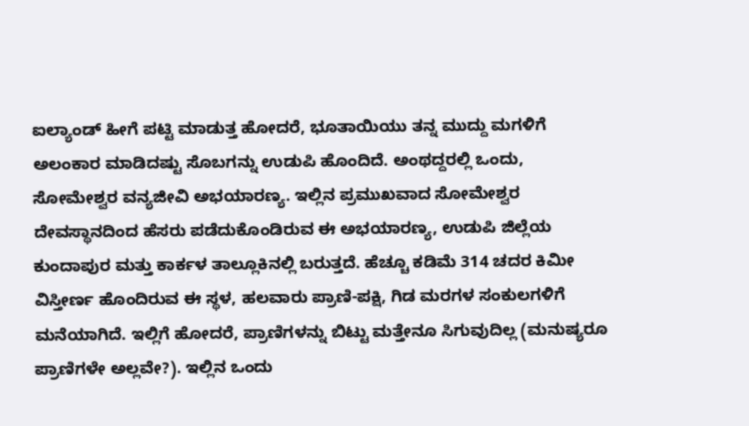ಐಲ್ಯಾಂಡ್‌ ಹೀಗೆ ಪಟ್ಟಿ ಮಾಡುತ್ತ ಹೋದರೆ, ಭೂತಾಯಿಯು ತನ್ನ ಮುದ್ದು ಮಗಳಿಗೆ ಅಲಂಕಾರ ಮಾಡಿದಷ್ಟು ಸೊಬಗನ್ನು ಉಡುಪಿ ಹೊಂದಿದೆ. ಅಂಥದ್ದರಲ್ಲಿ ಒಂದು, ಸೋಮೇಶ್ವರ ವನ್ಯಜೀವಿ ಅಭಯಾರಣ್ಯ. ಇಲ್ಲಿನ ಪ್ರಮುಖವಾದ ಸೋಮೇಶ್ವರ ದೇವಸ್ಥಾನದಿಂದ ಹೆಸರು ಪಡೆದುಕೊಂಡಿರುವ ಈ ಅಭಯಾರಣ್ಯ, ಉಡುಪಿ ಜಿಲ್ಲೆಯ ಕುಂದಾಪುರ ಮತ್ತು ಕಾರ್ಕಳ ತಾಲ್ಲೂಕಿನಲ್ಲಿ ಬರುತ್ತದೆ. ಹೆಚ್ಚೂ ಕಡಿಮೆ 314 ಚದರ ಕಿಮೀ ವಿಸ್ತೀರ್ಣ ಹೊಂದಿರುವ ಈ ಸ್ಥಳ, ಹಲವಾರು ಪ್ರಾಣಿ-ಪಕ್ಷಿ, ಗಿಡ ಮರಗಳ ಸಂಕುಲಗಳಿಗೆ ಮನೆಯಾಗಿದೆ. ಇಲ್ಲಿಗೆ ಹೋದರೆ, ಪ್ರಾಣಿಗಳನ್ನು ಬಿಟ್ಟು ಮತ್ತೇನೂ ಸಿಗುವುದಿಲ್ಲ (ಮನುಷ್ಯರೂ ಪ್ರಾಣಿಗಳೇ ಅಲ್ಲವೇ?). ಇಲ್ಲಿನ ಒಂದು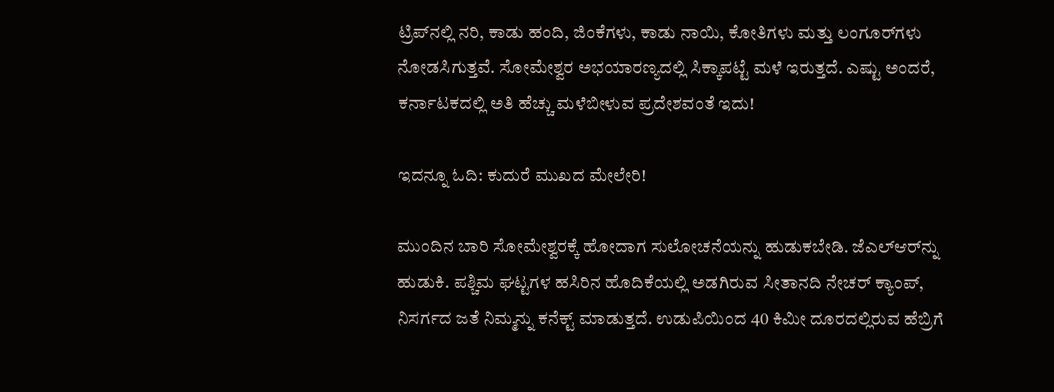ಟ್ರಿಪ್‌ನಲ್ಲಿ ನರಿ, ಕಾಡು ಹಂದಿ, ಜಿಂಕೆಗಳು, ಕಾಡು ನಾಯಿ, ಕೋತಿಗಳು ಮತ್ತು ಲಂಗೂರ್‌ಗಳು ನೋಡಸಿಗುತ್ತವೆ. ಸೋಮೇಶ್ವರ ಅಭಯಾರಣ್ಯದಲ್ಲಿ ಸಿಕ್ಕಾಪಟ್ಟೆ ಮಳೆ ಇರುತ್ತದೆ. ಎಷ್ಟು ಅಂದರೆ, ಕರ್ನಾಟಕದಲ್ಲಿ ಅತಿ ಹೆಚ್ಚು ಮಳೆಬೀಳುವ ಪ್ರದೇಶವಂತೆ ಇದು!

ಇದನ್ನೂ ಓದಿ: ಕುದುರೆ ಮುಖದ ಮೇಲೇರಿ!

ಮುಂದಿನ ಬಾರಿ ಸೋಮೇಶ್ವರಕ್ಕೆ ಹೋದಾಗ ಸುಲೋಚನೆಯನ್ನು ಹುಡುಕಬೇಡಿ. ಜೆಎಲ್‌ಆರ್‌ನ್ನು ಹುಡುಕಿ. ಪಶ್ಚಿಮ ಘಟ್ಟಗಳ ಹಸಿರಿನ ಹೊದಿಕೆಯಲ್ಲಿ ಅಡಗಿರುವ ಸೀತಾನದಿ ನೇಚರ್‌ ಕ್ಯಾಂಪ್‌, ನಿಸರ್ಗದ ಜತೆ ನಿಮ್ಮನ್ನು ಕನೆಕ್ಟ್‌ ಮಾಡುತ್ತದೆ. ಉಡುಪಿಯಿಂದ 40 ಕಿಮೀ ದೂರದಲ್ಲಿರುವ ಹೆಬ್ರಿಗೆ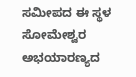ಸಮೀಪದ ಈ ಸ್ಥಳ ಸೋಮೇಶ್ವರ ಅಭಯಾರಣ್ಯದ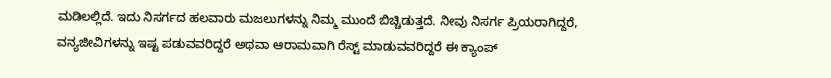ಮಡಿಲಲ್ಲಿದೆ. ಇದು ನಿಸರ್ಗದ ಹಲವಾರು ಮಜಲುಗಳನ್ನು ನಿಮ್ಮ ಮುಂದೆ ಬಿಚ್ಚಿಡುತ್ತದೆ. ನೀವು ನಿಸರ್ಗ ಪ್ರಿಯರಾಗಿದ್ದರೆ, ವನ್ಯಜೀವಿಗಳನ್ನು ಇಷ್ಟ ಪಡುವವರಿದ್ದರೆ ಅಥವಾ ಆರಾಮವಾಗಿ ರೆಸ್ಟ್‌ ಮಾಡುವವರಿದ್ದರೆ ಈ ಕ್ಯಾಂಪ್‌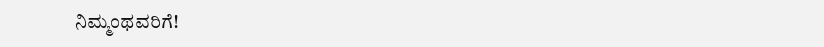ನಿಮ್ಮಂಥವರಿಗೆ!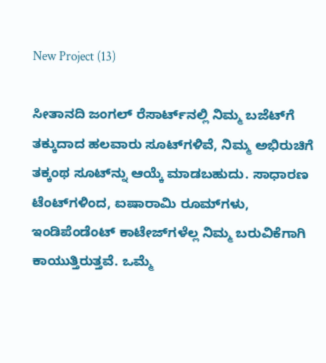New Project (13)

ಸೀತಾನದಿ ಜಂಗಲ್‌ ರೆಸಾರ್ಟ್‌ನಲ್ಲಿ ನಿಮ್ಮ ಬಜೆಟ್‌ಗೆ ತಕ್ಕುದಾದ ಹಲವಾರು ಸೂಟ್‌ಗಳಿವೆ, ನಿಮ್ಮ ಅಭಿರುಚಿಗೆ ತಕ್ಕಂಥ ಸೂಟ್‌ನ್ನು ಆಯ್ಕೆ ಮಾಡಬಹುದು. ಸಾಧಾರಣ ಟೆಂಟ್‌ಗಳಿಂದ, ಐಷಾರಾಮಿ ರೂಮ್‌ಗಳು, ಇಂಡಿಪೆಂಡೆಂಟ್‌ ಕಾಟೇಜ್‌ಗಳೆಲ್ಲ ನಿಮ್ಮ ಬರುವಿಕೆಗಾಗಿ ಕಾಯುತ್ತಿರುತ್ತವೆ. ಒಮ್ಮೆ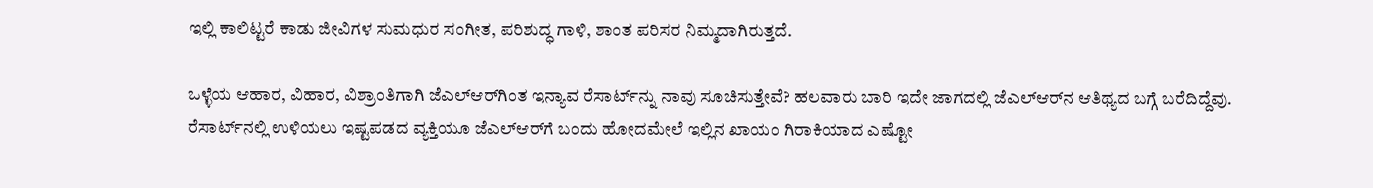ಇಲ್ಲಿ ಕಾಲಿಟ್ಟರೆ ಕಾಡು ಜೀವಿಗಳ ಸುಮಧುರ ಸಂಗೀತ, ಪರಿಶುದ್ಧ ಗಾಳಿ, ಶಾಂತ ಪರಿಸರ ನಿಮ್ಮದಾಗಿರುತ್ತದೆ.

ಒಳ್ಳೆಯ ಆಹಾರ, ವಿಹಾರ, ವಿಶ್ರಾಂತಿಗಾಗಿ ಜೆಎಲ್‌ಆರ್‌ಗಿಂತ ಇನ್ಯಾವ ರೆಸಾರ್ಟ್‌ನ್ನು ನಾವು ಸೂಚಿಸುತ್ತೇವೆ? ಹಲವಾರು ಬಾರಿ ಇದೇ ಜಾಗದಲ್ಲಿ ಜೆಎಲ್‌ಆರ್‌ನ ಆತಿಥ್ಯದ ಬಗ್ಗೆ ಬರೆದಿದ್ದೆವು. ರೆಸಾರ್ಟ್‌ನಲ್ಲಿ ಉಳಿಯಲು ಇಷ್ಟಪಡದ ವ್ಯಕ್ತಿಯೂ ಜೆಎಲ್‌ಆರ್‌ಗೆ ಬಂದು ಹೋದಮೇಲೆ ಇಲ್ಲಿನ ಖಾಯಂ ಗಿರಾಕಿಯಾದ ಎಷ್ಟೋ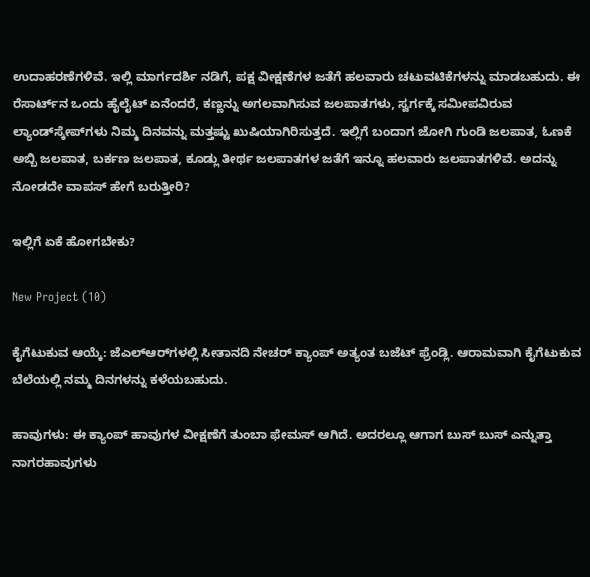ಉದಾಹರಣೆಗಳಿವೆ. ಇಲ್ಲಿ ಮಾರ್ಗದರ್ಶಿ ನಡಿಗೆ, ಪಕ್ಷ ವೀಕ್ಷಣೆಗಳ ಜತೆಗೆ ಹಲವಾರು ಚಟುವಟಿಕೆಗಳನ್ನು ಮಾಡಬಹುದು. ಈ ರೆಸಾರ್ಟ್‌ನ ಒಂದು ಹೈಲೈಟ್‌ ಏನೆಂದರೆ, ಕಣ್ಣನ್ನು ಅಗಲವಾಗಿಸುವ ಜಲಪಾತಗಳು, ಸ್ವರ್ಗಕ್ಕೆ ಸಮೀಪವಿರುವ ಲ್ಯಾಂಡ್‌ಸ್ಕೇಪ್‌ಗಳು ನಿಮ್ಮ ದಿನವನ್ನು ಮತ್ತಷ್ಟು ಖುಷಿಯಾಗಿರಿಸುತ್ತದೆ. ಇಲ್ಲಿಗೆ ಬಂದಾಗ ಜೋಗಿ ಗುಂಡಿ ಜಲಪಾತ, ಓಣಕೆ ಅಬ್ಬಿ ಜಲಪಾತ, ಬರ್ಕಣ ಜಲಪಾತ, ಕೂಡ್ಲು ತೀರ್ಥ ಜಲಪಾತಗಳ ಜತೆಗೆ ಇನ್ನೂ ಹಲವಾರು ಜಲಪಾತಗಳಿವೆ. ಅದನ್ನು ನೋಡದೇ ವಾಪಸ್‌ ಹೇಗೆ ಬರುತ್ತೀರಿ?

ಇಲ್ಲಿಗೆ ಏಕೆ ಹೋಗಬೇಕು?

New Project (10)

ಕೈಗೆಟುಕುವ ಆಯ್ಕೆ: ಜೆಎಲ್‌ಆರ್‌ಗಳಲ್ಲಿ ಸೀತಾನದಿ ನೇಚರ್‌ ಕ್ಯಾಂಪ್‌ ಅತ್ಯಂತ ಬಜೆಟ್‌ ಫ್ರೆಂಡ್ಲಿ. ಆರಾಮವಾಗಿ ಕೈಗೆಟುಕುವ ಬೆಲೆಯಲ್ಲಿ ನಮ್ಮ ದಿನಗಳನ್ನು ಕಳೆಯಬಹುದು.

ಹಾವುಗಳು: ಈ ಕ್ಯಾಂಪ್‌ ಹಾವುಗಳ ವೀಕ್ಷಣೆಗೆ ತುಂಬಾ ಫೇಮಸ್‌ ಆಗಿದೆ. ಅದರಲ್ಲೂ ಆಗಾಗ ಬುಸ್‌ ಬುಸ್‌ ಎನ್ನುತ್ತಾ ನಾಗರಹಾವುಗಳು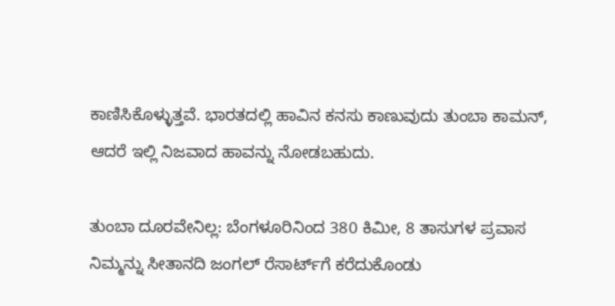ಕಾಣಿಸಿಕೊಳ್ಳುತ್ತವೆ. ಭಾರತದಲ್ಲಿ ಹಾವಿನ ಕನಸು ಕಾಣುವುದು ತುಂಬಾ ಕಾಮನ್‌, ಆದರೆ ಇಲ್ಲಿ ನಿಜವಾದ ಹಾವನ್ನು ನೋಡಬಹುದು.

ತುಂಬಾ ದೂರವೇನಿಲ್ಲ: ಬೆಂಗಳೂರಿನಿಂದ 380 ಕಿಮೀ, 8 ತಾಸುಗಳ ಪ್ರವಾಸ ನಿಮ್ಮನ್ನು ಸೀತಾನದಿ ಜಂಗಲ್‌ ರೆಸಾರ್ಟ್‌ಗೆ ಕರೆದುಕೊಂಡು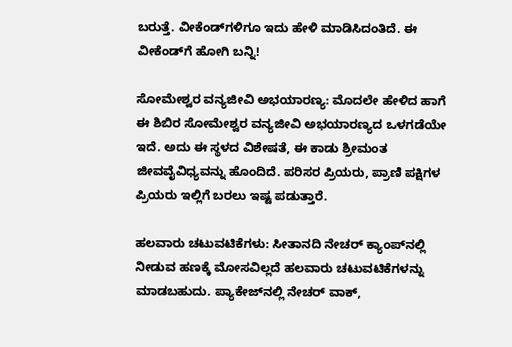ಬರುತ್ತೆ. ವೀಕೆಂಡ್‌ಗಳಿಗೂ ಇದು ಹೇಳಿ ಮಾಡಿಸಿದಂತಿದೆ. ಈ ವೀಕೆಂಡ್‌ಗೆ ಹೋಗಿ ಬನ್ನಿ!

ಸೋಮೇಶ್ವರ ವನ್ಯಜೀವಿ ಅಭಯಾರಣ್ಯ: ಮೊದಲೇ ಹೇಳಿದ ಹಾಗೆ ಈ ಶಿಬಿರ ಸೋಮೇಶ್ವರ ವನ್ಯಜೀವಿ ಅಭಯಾರಣ್ಯದ ಒಳಗಡೆಯೇ ಇದೆ. ಅದು ಈ ಸ್ಥಳದ ವಿಶೇಷತೆ, ಈ ಕಾಡು ಶ್ರೀಮಂತ ಜೀವವೈವಿಧ್ಯವನ್ನು ಹೊಂದಿದೆ. ಪರಿಸರ ಪ್ರಿಯರು, ಪ್ರಾಣಿ ಪಕ್ಷಿಗಳ ಪ್ರಿಯರು ಇಲ್ಲಿಗೆ ಬರಲು ಇಷ್ಟ ಪಡುತ್ತಾರೆ.

ಹಲವಾರು ಚಟುವಟಿಕೆಗಳು: ಸೀತಾನದಿ ನೇಚರ್‌ ಕ್ಯಾಂಪ್‌ನಲ್ಲಿ ನೀಡುವ ಹಣಕ್ಕೆ ಮೋಸವಿಲ್ಲದೆ ಹಲವಾರು ಚಟುವಟಿಕೆಗಳನ್ನು ಮಾಡಬಹುದು. ಪ್ಯಾಕೇಜ್‌ನಲ್ಲಿ ನೇಚರ್‌ ವಾಕ್‌,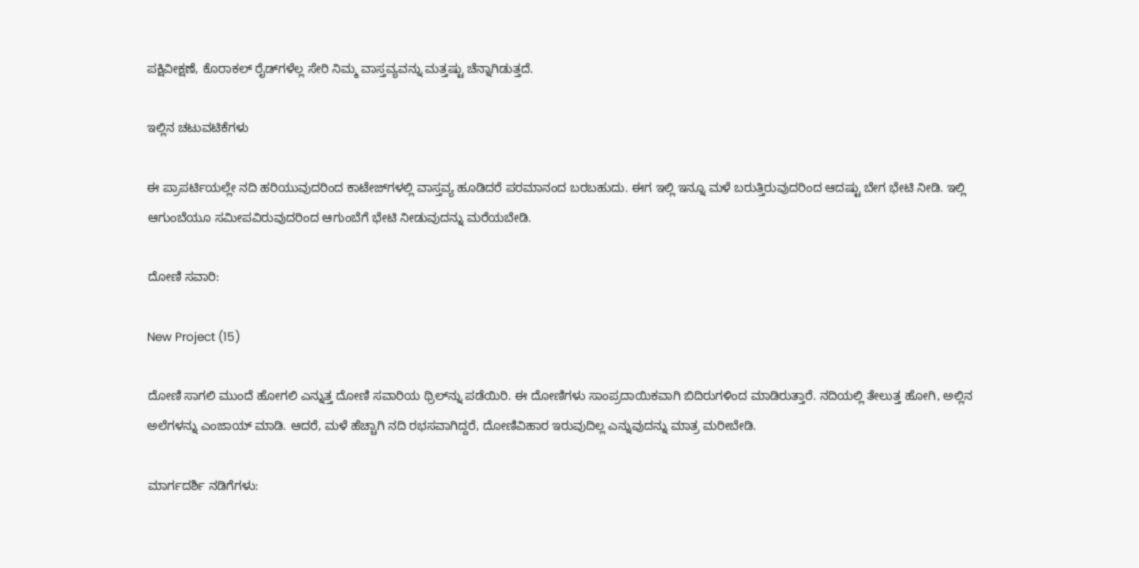ಪಕ್ಷಿವೀಕ್ಷಣೆ, ಕೊರಾಕಲ್‌ ರೈಡ್‌ಗಳೆಲ್ಲ ಸೇರಿ ನಿಮ್ಮ ವಾಸ್ತವ್ಯವನ್ನು ಮತ್ತಷ್ಟು ಚೆನ್ನಾಗಿಡುತ್ತದೆ.

ಇಲ್ಲಿನ ಚಟುವಟಿಕೆಗಳು

ಈ ಪ್ರಾಪರ್ಟಿಯಲ್ಲೇ ನದಿ ಹರಿಯುವುದರಿಂದ ಕಾಟೇಜ್‌ಗಳಲ್ಲಿ ವಾಸ್ತವ್ಯ ಹೂಡಿದರೆ ಪರಮಾನಂದ ಬರಬಹುದು. ಈಗ ಇಲ್ಲಿ ಇನ್ನೂ ಮಳೆ ಬರುತ್ತಿರುವುದರಿಂದ ಆದಷ್ಟು ಬೇಗ ಭೇಟಿ ನೀಡಿ. ಇಲ್ಲಿ ಆಗುಂಬೆಯೂ ಸಮೀಪವಿರುವುದರಿಂದ ಆಗುಂಬೆಗೆ ಭೇಟಿ ನೀಡುವುದನ್ನು ಮರೆಯಬೇಡಿ.

ದೋಣಿ ಸವಾರಿ:

New Project (15)

ದೋಣಿ ಸಾಗಲಿ ಮುಂದೆ ಹೋಗಲಿ ಎನ್ನುತ್ತ ದೋಣಿ ಸವಾರಿಯ ಥ್ರಿಲ್‌ನ್ನು ಪಡೆಯಿರಿ. ಈ ದೋಣಿಗಳು ಸಾಂಪ್ರದಾಯಿಕವಾಗಿ ಬಿದಿರುಗಳಿಂದ ಮಾಡಿರುತ್ತಾರೆ. ನದಿಯಲ್ಲಿ ತೇಲುತ್ತ ಹೋಗಿ, ಅಲ್ಲಿನ ಅಲೆಗಳನ್ನು ಎಂಜಾಯ್‌ ಮಾಡಿ. ಆದರೆ, ಮಳೆ ಹೆಚ್ಚಾಗಿ ನದಿ ರಭಸವಾಗಿದ್ದರೆ, ದೋಣಿವಿಹಾರ ಇರುವುದಿಲ್ಲ ಎನ್ನುವುದನ್ನು ಮಾತ್ರ ಮರೀಬೇಡಿ.

ಮಾರ್ಗದರ್ಶಿ ನಡಿಗೆಗಳು: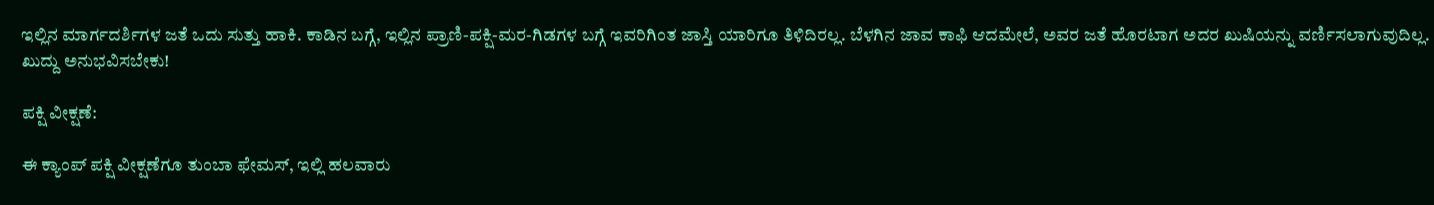ಇಲ್ಲಿನ ಮಾರ್ಗದರ್ಶಿಗಳ ಜತೆ ಒದು ಸುತ್ತು ಹಾಕಿ. ಕಾಡಿನ ಬಗ್ಗೆ, ಇಲ್ಲಿನ ಪ್ರಾಣಿ-ಪಕ್ಷಿ-ಮರ-ಗಿಡಗಳ ಬಗ್ಗೆ ಇವರಿಗಿಂತ ಜಾಸ್ತಿ ಯಾರಿಗೂ ತಿಳಿದಿರಲ್ಲ. ಬೆಳಗಿನ ಜಾವ ಕಾಫಿ ಆದಮೇಲೆ, ಅವರ ಜತೆ ಹೊರಟಾಗ ಅದರ ಖುಷಿಯನ್ನು ವರ್ಣಿಸಲಾಗುವುದಿಲ್ಲ. ಖುದ್ದು ಅನುಭವಿಸಬೇಕು!

ಪಕ್ಷಿ ವೀಕ್ಷಣೆ:

ಈ ಕ್ಯಾಂಪ್‌ ಪಕ್ಷಿ ವೀಕ್ಷಣೆಗೂ ತುಂಬಾ ಫೇಮಸ್‌, ಇಲ್ಲಿ ಹಲವಾರು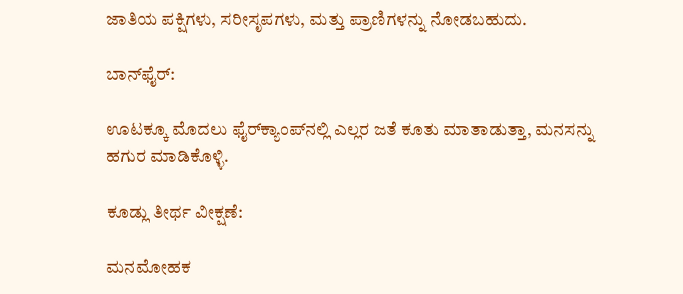ಜಾತಿಯ ಪಕ್ಷಿಗಳು, ಸರೀಸೃಪಗಳು, ಮತ್ತು ಪ್ರಾಣಿಗಳನ್ನು ನೋಡಬಹುದು.

ಬಾನ್‌ಫೈರ್‌:

ಊಟಕ್ಕೂ ಮೊದಲು ಫೈರ್‌ಕ್ಯಾಂಪ್‌ನಲ್ಲಿ ಎಲ್ಲರ ಜತೆ ಕೂತು ಮಾತಾಡುತ್ತಾ, ಮನಸನ್ನು ಹಗುರ ಮಾಡಿಕೊಳ್ಳಿ.

ಕೂಡ್ಲು ತೀರ್ಥ ವೀಕ್ಷಣೆ:

ಮನಮೋಹಕ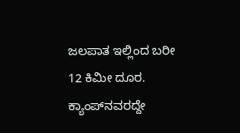ಜಲಪಾತ ಇಲ್ಲಿಂದ ಬರೀ 12 ಕಿಮೀ ದೂರ. ಕ್ಯಾಂಪ್‌ನವರದ್ದೇ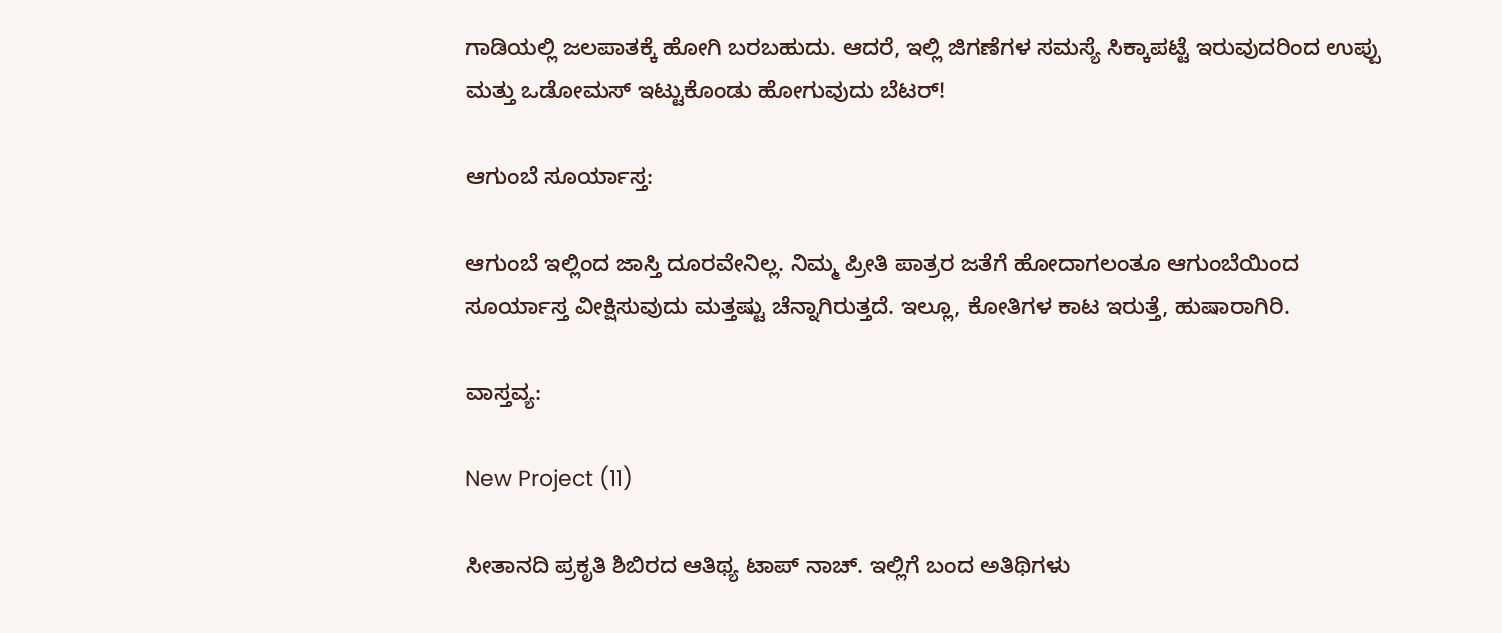ಗಾಡಿಯಲ್ಲಿ ಜಲಪಾತಕ್ಕೆ ಹೋಗಿ ಬರಬಹುದು. ಆದರೆ, ಇಲ್ಲಿ ಜಿಗಣೆಗಳ ಸಮಸ್ಯೆ ಸಿಕ್ಕಾಪಟ್ಟೆ ಇರುವುದರಿಂದ ಉಪ್ಪು ಮತ್ತು ಒಡೋಮಸ್‌ ಇಟ್ಟುಕೊಂಡು ಹೋಗುವುದು ಬೆಟರ್‌!

ಆಗುಂಬೆ ಸೂರ್ಯಾಸ್ತ:

ಆಗುಂಬೆ ಇಲ್ಲಿಂದ ಜಾಸ್ತಿ ದೂರವೇನಿಲ್ಲ. ನಿಮ್ಮ ಪ್ರೀತಿ ಪಾತ್ರರ ಜತೆಗೆ ಹೋದಾಗಲಂತೂ ಆಗುಂಬೆಯಿಂದ ಸೂರ್ಯಾಸ್ತ ವೀಕ್ಷಿಸುವುದು ಮತ್ತಷ್ಟು ಚೆನ್ನಾಗಿರುತ್ತದೆ. ಇಲ್ಲೂ, ಕೋತಿಗಳ ಕಾಟ ಇರುತ್ತೆ, ಹುಷಾರಾಗಿರಿ.

ವಾಸ್ತವ್ಯ:

New Project (11)

ಸೀತಾನದಿ ಪ್ರಕೃತಿ ಶಿಬಿರದ ಆತಿಥ್ಯ ಟಾಪ್‌ ನಾಚ್‌. ಇಲ್ಲಿಗೆ ಬಂದ ಅತಿಥಿಗಳು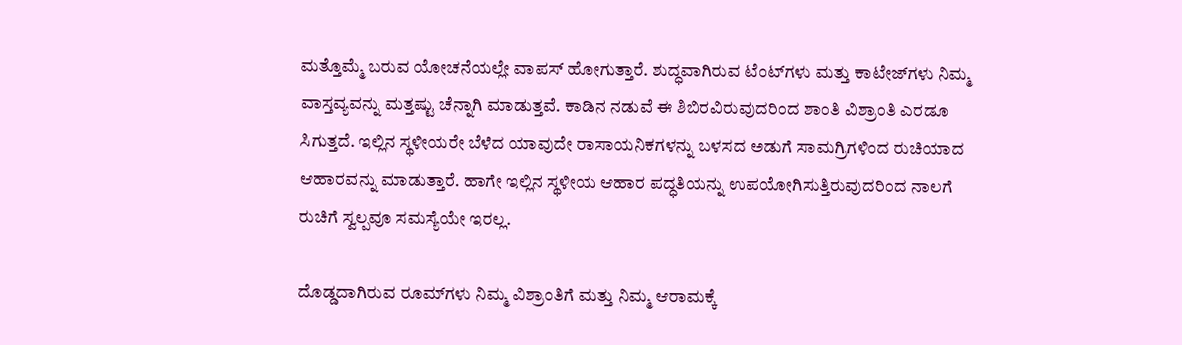ಮತ್ತೊಮ್ಮೆ ಬರುವ ಯೋಚನೆಯಲ್ಲೇ ವಾಪಸ್‌ ಹೋಗುತ್ತಾರೆ. ಶುದ್ಧವಾಗಿರುವ ಟೆಂಟ್‌ಗಳು ಮತ್ತು ಕಾಟೇಜ್‌ಗಳು ನಿಮ್ಮ ವಾಸ್ತವ್ಯವನ್ನು ಮತ್ತಷ್ಟು ಚೆನ್ನಾಗಿ ಮಾಡುತ್ತವೆ. ಕಾಡಿನ ನಡುವೆ ಈ ಶಿಬಿರವಿರುವುದರಿಂದ ಶಾಂತಿ ವಿಶ್ರಾಂತಿ ಎರಡೂ ಸಿಗುತ್ತದೆ. ಇಲ್ಲಿನ ಸ್ಥಳೀಯರೇ ಬೆಳೆದ ಯಾವುದೇ ರಾಸಾಯನಿಕಗಳನ್ನು ಬಳಸದ ಅಡುಗೆ ಸಾಮಗ್ರಿಗಳಿಂದ ರುಚಿಯಾದ ಆಹಾರವನ್ನು ಮಾಡುತ್ತಾರೆ. ಹಾಗೇ ಇಲ್ಲಿನ ಸ್ಥಳೀಯ ಆಹಾರ ಪದ್ಧತಿಯನ್ನು ಉಪಯೋಗಿಸುತ್ತಿರುವುದರಿಂದ ನಾಲಗೆ ರುಚಿಗೆ ಸ್ವಲ್ಪವೂ ಸಮಸ್ಯೆಯೇ ಇರಲ್ಲ.

ದೊಡ್ಡದಾಗಿರುವ ರೂಮ್‌ಗಳು ನಿಮ್ಮ ವಿಶ್ರಾಂತಿಗೆ ಮತ್ತು ನಿಮ್ಮ ಆರಾಮಕ್ಕೆ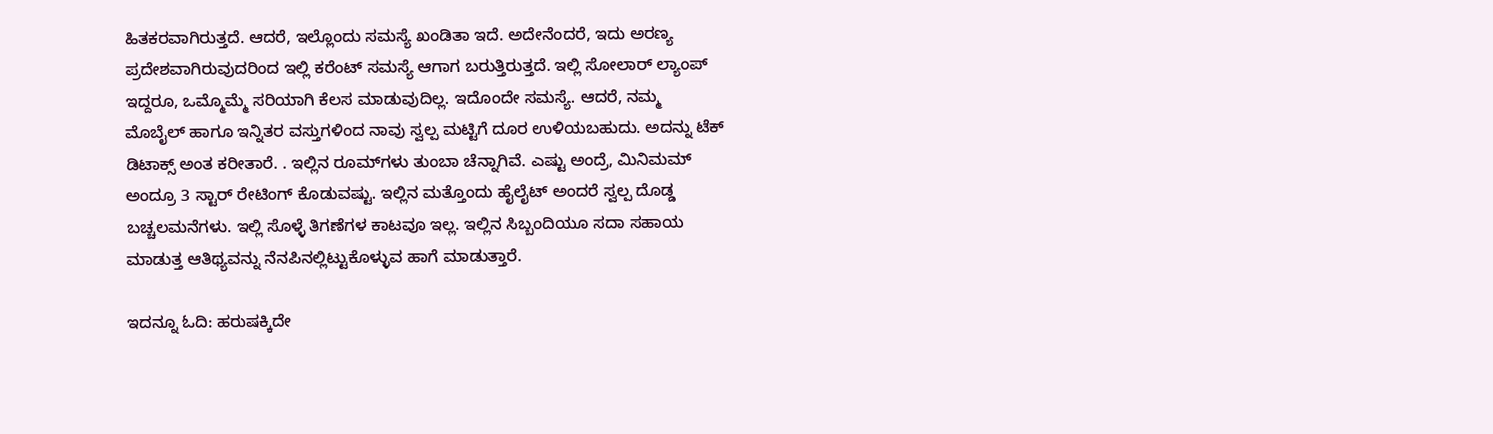ಹಿತಕರವಾಗಿರುತ್ತದೆ. ಆದರೆ, ಇಲ್ಲೊಂದು ಸಮಸ್ಯೆ ಖಂಡಿತಾ ಇದೆ. ಅದೇನೆಂದರೆ, ಇದು ಅರಣ್ಯ ಪ್ರದೇಶವಾಗಿರುವುದರಿಂದ ಇಲ್ಲಿ ಕರೆಂಟ್‌ ಸಮಸ್ಯೆ ಆಗಾಗ ಬರುತ್ತಿರುತ್ತದೆ. ಇಲ್ಲಿ ಸೋಲಾರ್‌ ಲ್ಯಾಂಪ್‌ ಇದ್ದರೂ, ಒಮ್ಮೊಮ್ಮೆ ಸರಿಯಾಗಿ ಕೆಲಸ ಮಾಡುವುದಿಲ್ಲ. ಇದೊಂದೇ ಸಮಸ್ಯೆ. ಆದರೆ, ನಮ್ಮ ಮೊಬೈಲ್‌ ಹಾಗೂ ಇನ್ನಿತರ ವಸ್ತುಗಳಿಂದ ನಾವು ಸ್ವಲ್ಪ ಮಟ್ಟಿಗೆ ದೂರ ಉಳಿಯಬಹುದು. ಅದನ್ನು ಟೆಕ್‌ ಡಿಟಾಕ್ಸ್‌ ಅಂತ ಕರೀತಾರೆ. . ಇಲ್ಲಿನ ರೂಮ್‌ಗಳು ತುಂಬಾ ಚೆನ್ನಾಗಿವೆ. ಎಷ್ಟು ಅಂದ್ರೆ, ಮಿನಿಮಮ್ ಅಂದ್ರೂ 3 ಸ್ಟಾರ್‌ ರೇಟಿಂಗ್ ಕೊಡುವಷ್ಟು. ಇಲ್ಲಿನ ಮತ್ತೊಂದು ಹೈಲೈಟ್‌ ಅಂದರೆ ಸ್ವಲ್ಪ ದೊಡ್ಡ ಬಚ್ಚಲಮನೆಗಳು. ಇಲ್ಲಿ ಸೊಳ್ಳೆ ತಿಗಣೆಗಳ ಕಾಟವೂ ಇಲ್ಲ. ಇಲ್ಲಿನ ಸಿಬ್ಬಂದಿಯೂ ಸದಾ ಸಹಾಯ ಮಾಡುತ್ತ ಆತಿಥ್ಯವನ್ನು ನೆನಪಿನಲ್ಲಿಟ್ಟುಕೊಳ್ಳುವ ಹಾಗೆ ಮಾಡುತ್ತಾರೆ.

ಇದನ್ನೂ ಓದಿ: ಹರುಷಕ್ಕಿದೇ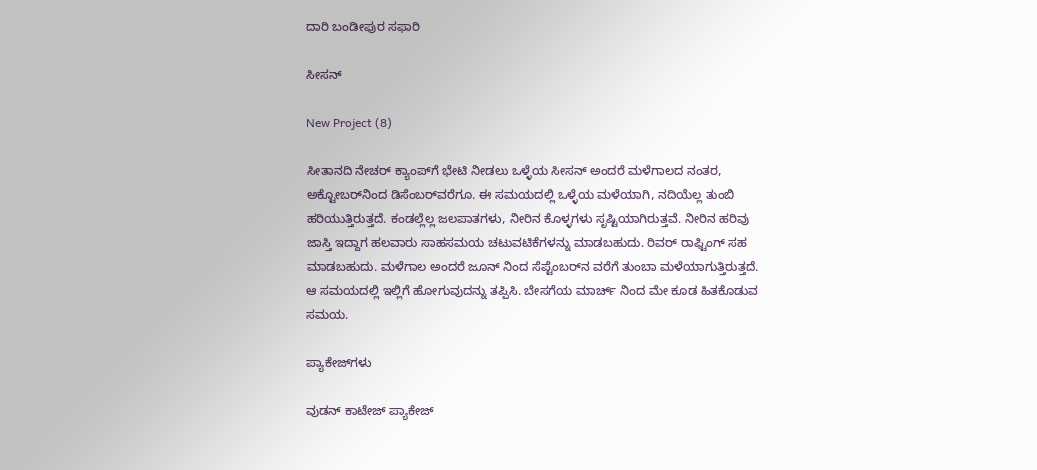ದಾರಿ ಬಂಡೀಪುರ ಸಫಾರಿ

ಸೀಸನ್‌

New Project (8)

ಸೀತಾನದಿ ನೇಚರ್‌ ಕ್ಯಾಂಪ್‌ಗೆ ಭೇಟಿ ನೀಡಲು ಒಳ್ಳೆಯ ಸೀಸನ್‌ ಅಂದರೆ ಮಳೆಗಾಲದ ನಂತರ, ಅಕ್ಟೋಬರ್‌ನಿಂದ ಡಿಸೆಂಬರ್‌ವರೆಗೂ. ಈ ಸಮಯದಲ್ಲಿ ಒಳ್ಳೆಯ ಮಳೆಯಾಗಿ, ನದಿಯೆಲ್ಲ ತುಂಬಿ ಹರಿಯುತ್ತಿರುತ್ತದೆ. ಕಂಡಲ್ಲೆಲ್ಲ ಜಲಪಾತಗಳು, ನೀರಿನ ಕೊಳ್ಳಗಳು ಸೃಷ್ಟಿಯಾಗಿರುತ್ತವೆ. ನೀರಿನ ಹರಿವು ಜಾಸ್ತಿ ಇದ್ದಾಗ ಹಲವಾರು ಸಾಹಸಮಯ ಚಟುವಟಿಕೆಗಳನ್ನು ಮಾಡಬಹುದು. ರಿವರ್‌ ರಾಫ್ಟಿಂಗ್‌ ಸಹ ಮಾಡಬಹುದು. ಮಳೆಗಾಲ ಅಂದರೆ ಜೂನ್‌ ನಿಂದ ಸೆಪ್ಟೆಂಬರ್‌ನ ವರೆಗೆ ತುಂಬಾ ಮಳೆಯಾಗುತ್ತಿರುತ್ತದೆ. ಆ ಸಮಯದಲ್ಲಿ ಇಲ್ಲಿಗೆ ಹೋಗುವುದನ್ನು ತಪ್ಪಿಸಿ. ಬೇಸಗೆಯ ಮಾರ್ಚ್ ನಿಂದ ಮೇ ಕೂಡ ಹಿತಕೊಡುವ ಸಮಯ.

ಪ್ಯಾಕೇಜ್‌ಗಳು

ವುಡನ್‌ ಕಾಟೇಜ್‌ ಪ್ಯಾಕೇಜ್‌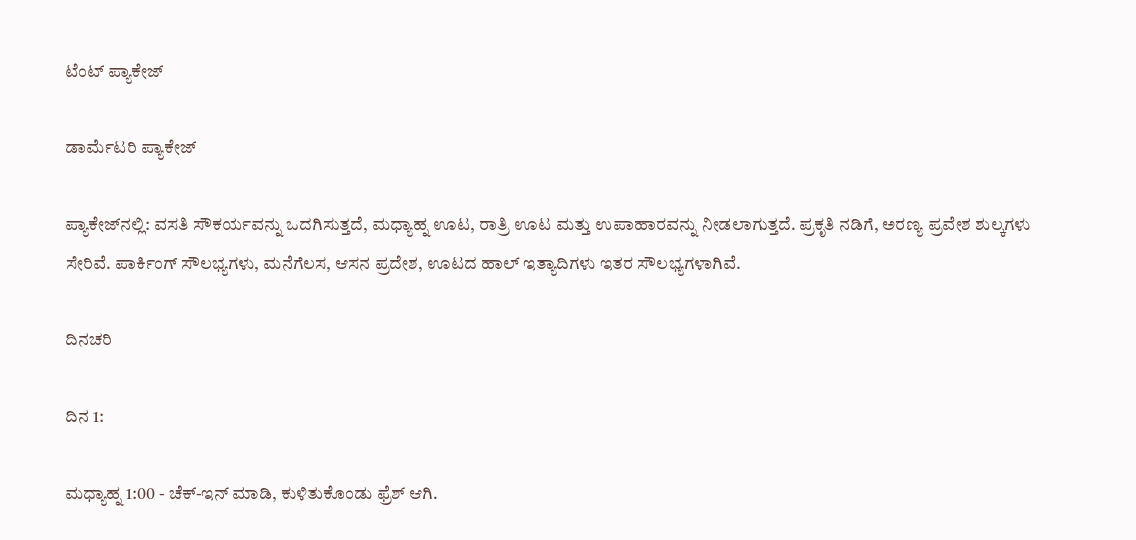ಟೆಂಟ್‌ ಪ್ಯಾಕೇಜ್‌

ಡಾರ್ಮೆಟರಿ ಪ್ಯಾಕೇಜ್‌

ಪ್ಯಾಕೇಜ್‌ನಲ್ಲಿ: ವಸತಿ ಸೌಕರ್ಯವನ್ನು ಒದಗಿಸುತ್ತದೆ, ಮಧ್ಯಾಹ್ನ ಊಟ, ರಾತ್ರಿ ಊಟ ಮತ್ತು ಉಪಾಹಾರವನ್ನು ನೀಡಲಾಗುತ್ತದೆ. ಪ್ರಕೃತಿ ನಡಿಗೆ, ಅರಣ್ಯ ಪ್ರವೇಶ ಶುಲ್ಕಗಳು ಸೇರಿವೆ. ಪಾರ್ಕಿಂಗ್ ಸೌಲಭ್ಯಗಳು, ಮನೆಗೆಲಸ, ಆಸನ ಪ್ರದೇಶ, ಊಟದ ಹಾಲ್ ಇತ್ಯಾದಿಗಳು ಇತರ ಸೌಲಭ್ಯಗಳಾಗಿವೆ.

ದಿನಚರಿ

ದಿನ 1:

ಮಧ್ಯಾಹ್ನ 1:00 - ಚೆಕ್-ಇನ್ ಮಾಡಿ, ಕುಳಿತುಕೊಂಡು ಫ್ರೆಶ್ ಆಗಿ.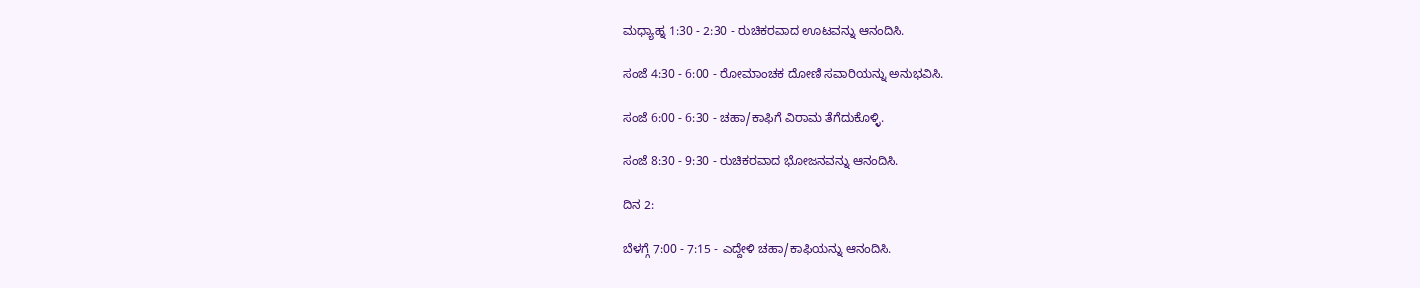ಮಧ್ಯಾಹ್ನ 1:30 - 2:30 - ರುಚಿಕರವಾದ ಊಟವನ್ನು ಆನಂದಿಸಿ.

ಸಂಜೆ 4:30 - 6:00 - ರೋಮಾಂಚಕ ದೋಣಿ ಸವಾರಿಯನ್ನು ಅನುಭವಿಸಿ.

ಸಂಜೆ 6:00 - 6:30 - ಚಹಾ/ಕಾಫಿಗೆ ವಿರಾಮ ತೆಗೆದುಕೊಳ್ಳಿ.

ಸಂಜೆ 8:30 - 9:30 - ರುಚಿಕರವಾದ ಭೋಜನವನ್ನು ಆನಂದಿಸಿ.

ದಿನ 2:

ಬೆಳಗ್ಗೆ 7:00 - 7:15 - ಎದ್ದೇಳಿ ಚಹಾ/ಕಾಫಿಯನ್ನು ಆನಂದಿಸಿ.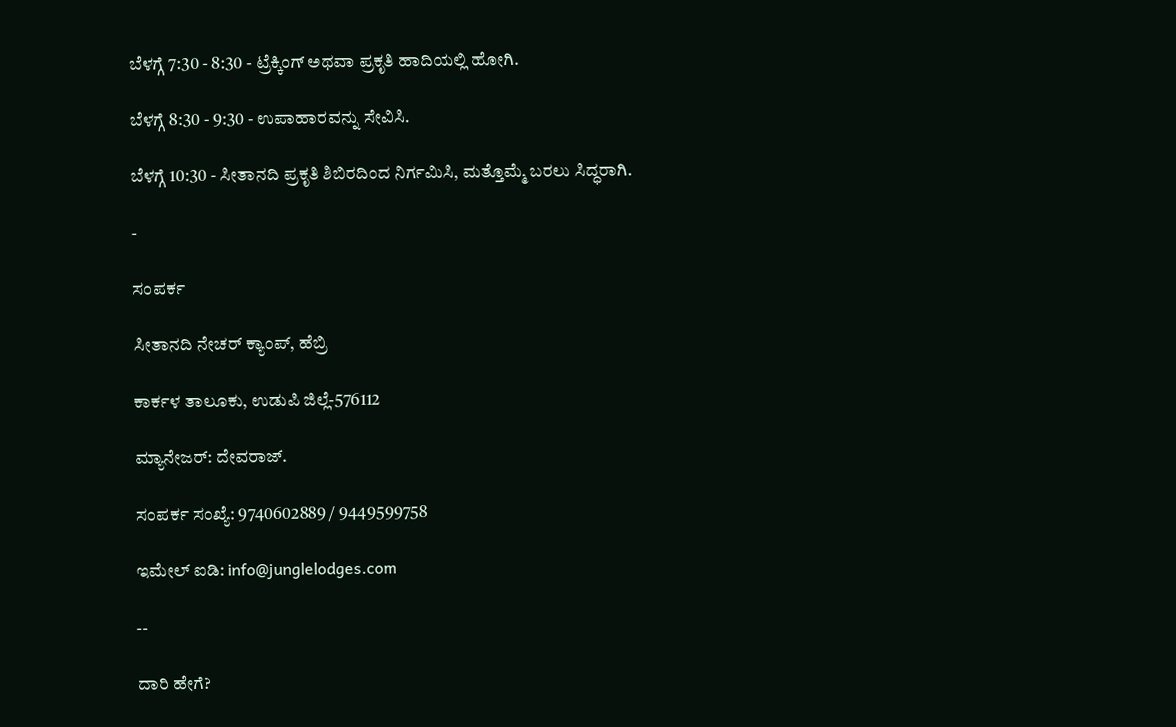ಬೆಳಗ್ಗೆ 7:30 - 8:30 - ಟ್ರೆಕ್ಕಿಂಗ್ ಅಥವಾ ಪ್ರಕೃತಿ ಹಾದಿಯಲ್ಲಿ ಹೋಗಿ.

ಬೆಳಗ್ಗೆ 8:30 - 9:30 - ಉಪಾಹಾರವನ್ನು ಸೇವಿಸಿ.

ಬೆಳಗ್ಗೆ 10:30 - ಸೀತಾನದಿ ಪ್ರಕೃತಿ ಶಿಬಿರದಿಂದ ನಿರ್ಗಮಿಸಿ, ಮತ್ತೊಮ್ಮೆ ಬರಲು ಸಿದ್ಧರಾಗಿ.

-

ಸಂಪರ್ಕ

ಸೀತಾನದಿ ನೇಚರ್ ಕ್ಯಾಂಪ್, ಹೆಬ್ರಿ

ಕಾರ್ಕಳ ತಾಲೂಕು, ಉಡುಪಿ ಜಿಲ್ಲೆ-576112

ಮ್ಯಾನೇಜರ್: ದೇವರಾಜ್.

ಸಂಪರ್ಕ ಸಂಖ್ಯೆ: 9740602889 / 9449599758

ಇಮೇಲ್ ಐಡಿ: info@junglelodges.com

--

ದಾರಿ ಹೇಗೆ?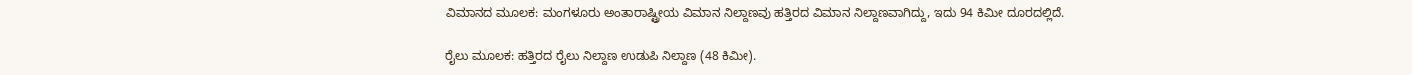ವಿಮಾನದ ಮೂಲಕ: ಮಂಗಳೂರು ಅಂತಾರಾಷ್ಟ್ರೀಯ ವಿಮಾನ ನಿಲ್ದಾಣವು ಹತ್ತಿರದ ವಿಮಾನ ನಿಲ್ದಾಣವಾಗಿದ್ದು, ಇದು 94 ಕಿಮೀ ದೂರದಲ್ಲಿದೆ.

ರೈಲು ಮೂಲಕ: ಹತ್ತಿರದ ರೈಲು ನಿಲ್ದಾಣ ಉಡುಪಿ ನಿಲ್ದಾಣ (48 ಕಿಮೀ).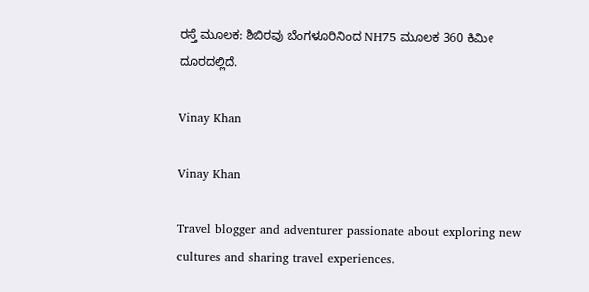ರಸ್ತೆ ಮೂಲಕ: ಶಿಬಿರವು ಬೆಂಗಳೂರಿನಿಂದ NH75 ಮೂಲಕ 360 ಕಿಮೀ ದೂರದಲ್ಲಿದೆ.

Vinay Khan

Vinay Khan

Travel blogger and adventurer passionate about exploring new cultures and sharing travel experiences.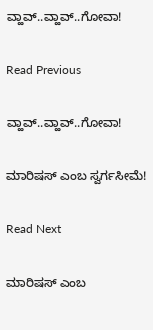ವ್ಹಾವ್..ವ್ಹಾವ್..ಗೋವಾ!

Read Previous

ವ್ಹಾವ್..ವ್ಹಾವ್..ಗೋವಾ!

ಮಾರಿಷಸ್‌ ಎಂಬ ಸ್ವರ್ಗಸೀಮೆ!

Read Next

ಮಾರಿಷಸ್‌ ಎಂಬ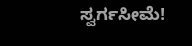ಸ್ವರ್ಗಸೀಮೆ!